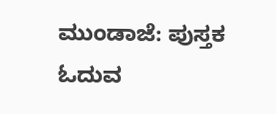ಮುಂಡಾಜೆ: ಪುಸ್ತಕ ಓದುವ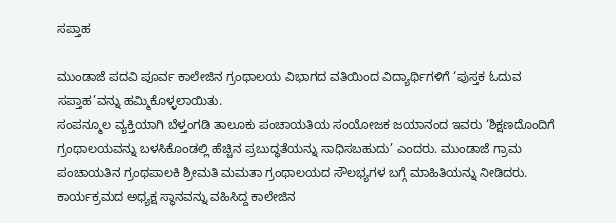ಸಪ್ತಾಹ

ಮುಂಡಾಜೆ ಪದವಿ ಪೂರ್ವ ಕಾಲೇಜಿನ ಗ್ರಂಥಾಲಯ ವಿಭಾಗದ ವತಿಯಿಂದ ವಿದ್ಯಾರ್ಥಿಗಳಿಗೆ ‘ಪುಸ್ತಕ ಓದುವ ಸಪ್ತಾಹ’ವನ್ನು ಹಮ್ಮಿಕೊಳ್ಳಲಾಯಿತು.
ಸಂಪನ್ಮೂಲ ವ್ಯಕ್ತಿಯಾಗಿ ಬೆಳ್ತಂಗಡಿ ತಾಲೂಕು ಪಂಚಾಯತಿಯ ಸಂಯೋಜಕ ಜಯಾನಂದ ಇವರು ‘ಶಿಕ್ಷಣದೊಂದಿಗೆ ಗ್ರಂಥಾಲಯವನ್ನು ಬಳಸಿಕೊಂಡಲ್ಲಿ ಹೆಚ್ಚಿನ ಪ್ರಬುದ್ಧತೆಯನ್ನು ಸಾಧಿಸಬಹುದು’ ಎಂದರು. ಮುಂಡಾಜೆ ಗ್ರಾಮ ಪಂಚಾಯತಿನ ಗ್ರಂಥಪಾಲಕಿ ಶ್ರೀಮತಿ ಮಮತಾ ಗ್ರಂಥಾಲಯದ ಸೌಲಭ್ಯಗಳ ಬಗ್ಗೆ ಮಾಹಿತಿಯನ್ನು ನೀಡಿದರು. ಕಾರ್ಯಕ್ರಮದ ಅಧ್ಯಕ್ಷ ಸ್ಥಾನವನ್ನು ವಹಿಸಿದ್ದ ಕಾಲೇಜಿನ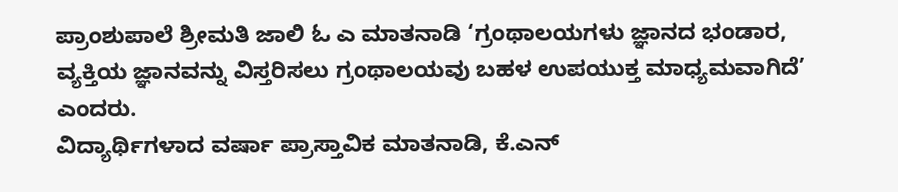ಪ್ರಾಂಶುಪಾಲೆ ಶ್ರೀಮತಿ ಜಾಲಿ ಓ ಎ ಮಾತನಾಡಿ ‘ಗ್ರಂಥಾಲಯಗಳು ಜ್ಞಾನದ ಭಂಡಾರ, ವ್ಯಕ್ತಿಯ ಜ್ಞಾನವನ್ನು ವಿಸ್ತರಿಸಲು ಗ್ರಂಥಾಲಯವು ಬಹಳ ಉಪಯುಕ್ತ ಮಾಧ್ಯಮವಾಗಿದೆ’ ಎಂದರು.
ವಿದ್ಯಾರ್ಥಿಗಳಾದ ವರ್ಷಾ ಪ್ರಾಸ್ತಾವಿಕ ಮಾತನಾಡಿ, ಕೆ.ಎನ್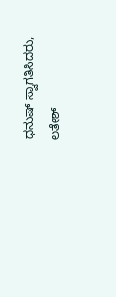ಧನುಷ್ ಸ್ವಾಗತಿಸಿದರು, ಲತೇಶ್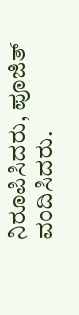ನಿರೂಪಿಸಿದರು, ಪೂಜಿತ್ ವಂದಿಸಿದರು.